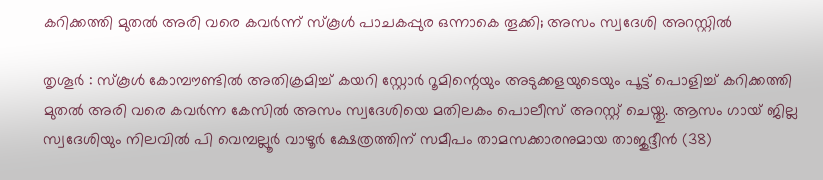കറിക്കത്തി മുതല്‍ അരി വരെ കവര്‍ന്ന് സ്‌കൂള്‍ പാചകപ്പുര ഒന്നാകെ തൂക്കി; അസം സ്വദേശി അറസ്റ്റില്‍

തൃശൂര്‍ : സ്‌കൂള്‍ കോമ്പൗണ്ടില്‍ അതിക്രമിച്ച് കയറി സ്റ്റോര്‍ റൂമിന്റെയും അടുക്കളയുടെയും പൂട്ട് പൊളിച്ച് കറിക്കത്തി മുതല്‍ അരി വരെ കവര്‍ന്ന കേസില്‍ അസം സ്വദേശിയെ മതിലകം പൊലീസ് അറസ്റ്റ് ചെയ്തു. ആസം ഗായ് ജില്ല സ്വദേശിയും നിലവില്‍ പി വെമ്പല്ലൂര്‍ വാഴൂര്‍ ക്ഷേത്രത്തിന് സമീപം താമസക്കാരനുമായ താജുദ്ദീന്‍ (38)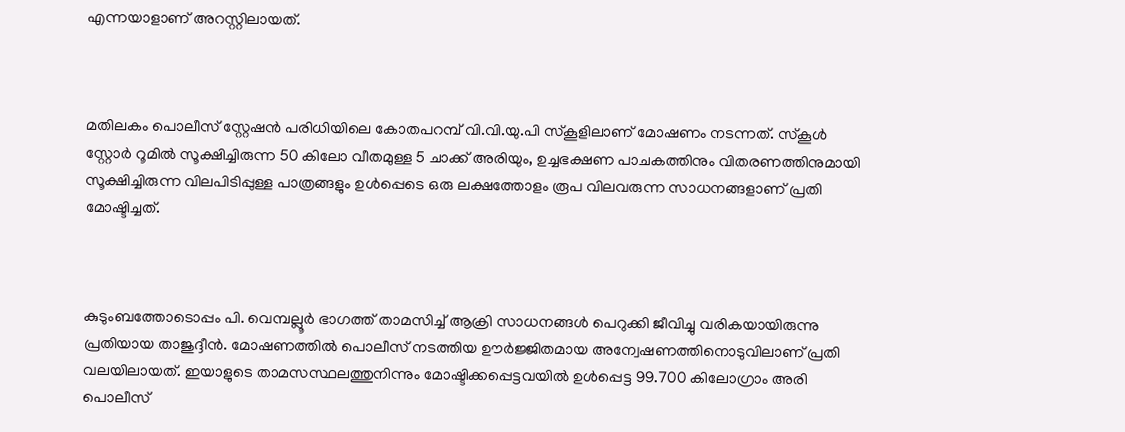എന്നയാളാണ് അറസ്റ്റിലായത്.



മതിലകം പൊലീസ് സ്റ്റേഷന്‍ പരിധിയിലെ കോതപറമ്പ് വി.വി.യു.പി സ്‌കൂളിലാണ് മോഷണം നടന്നത്. സ്‌കൂള്‍ സ്റ്റോര്‍ റൂമില്‍ സൂക്ഷിച്ചിരുന്ന 50 കിലോ വീതമുള്ള 5 ചാക്ക് അരിയും, ഉച്ചഭക്ഷണ പാചകത്തിനും വിതരണത്തിനുമായി സൂക്ഷിച്ചിരുന്ന വിലപിടിപ്പുള്ള പാത്രങ്ങളും ഉള്‍പ്പെടെ ഒരു ലക്ഷത്തോളം രൂപ വിലവരുന്ന സാധനങ്ങളാണ് പ്രതി മോഷ്ടിച്ചത്.



കുടുംബത്തോടൊപ്പം പി. വെമ്പല്ലൂര്‍ ഭാഗത്ത് താമസിച്ച് ആക്രി സാധനങ്ങള്‍ പെറുക്കി ജീവിച്ചു വരികയായിരുന്നു പ്രതിയായ താജുദ്ദീന്‍. മോഷണത്തില്‍ പൊലീസ് നടത്തിയ ഊര്‍ജ്ജിതമായ അന്വേഷണത്തിനൊടുവിലാണ് പ്രതി വലയിലായത്. ഇയാളുടെ താമസസ്ഥലത്തുനിന്നും മോഷ്ടിക്കപ്പെട്ടവയില്‍ ഉള്‍പ്പെട്ട 99.700 കിലോഗ്രാം അരി പൊലീസ്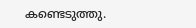കണ്ടെടുത്തു.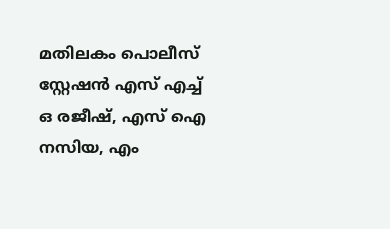മതിലകം പൊലീസ് സ്റ്റേഷന്‍ എസ് എച്ച് ഒ രജീഷ്, എസ് ഐ നസിയ, എം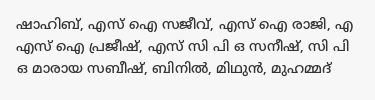ഷാഹിബ്, എസ് ഐ സജീവ്, എസ് ഐ രാജി, എ എസ് ഐ പ്രജീഷ്, എസ് സി പി ഒ സനീഷ്, സി പി ഒ മാരായ സബീഷ്, ബിനില്‍, മിഥുന്‍, മുഹമ്മദ്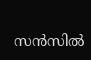സന്‍സില്‍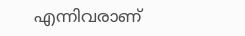എന്നിവരാണ്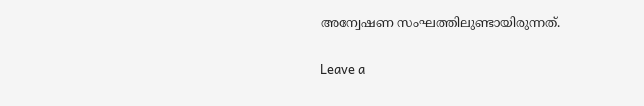അന്വേഷണ സംഘത്തിലുണ്ടായിരുന്നത്.

Leave a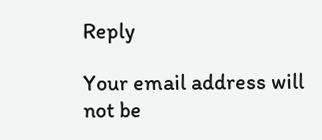Reply

Your email address will not be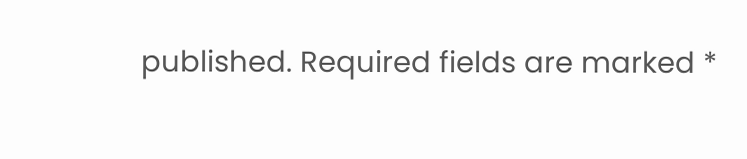published. Required fields are marked *